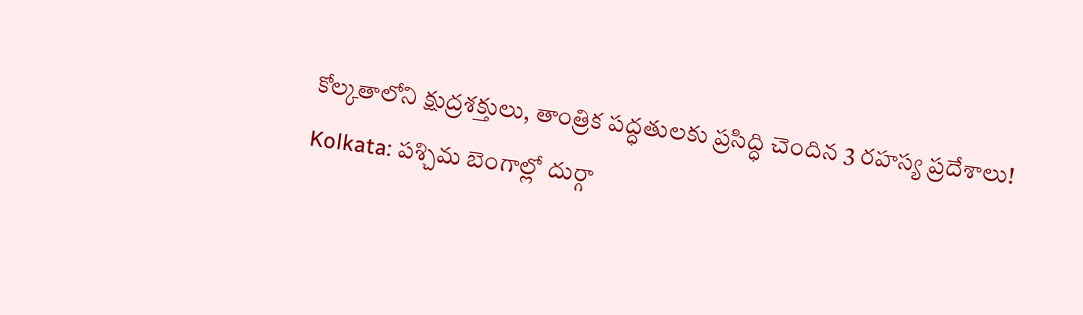కోల్కతాలోని క్షుద్రశక్తులు, తాంత్రిక పద్ధతులకు ప్రసిద్ధి చెందిన 3 రహస్య ప్రదేశాలు!
Kolkata: పశ్చిమ బెంగాల్లో దుర్గా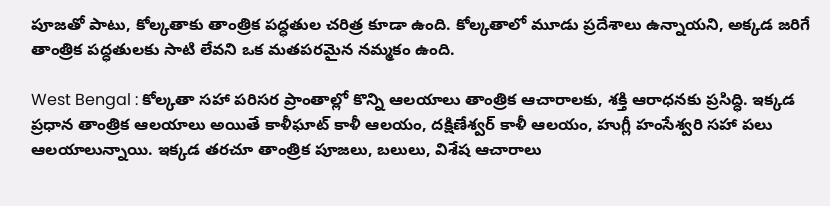పూజతో పాటు, కోల్కతాకు తాంత్రిక పద్ధతుల చరిత్ర కూడా ఉంది. కోల్కతాలో మూడు ప్రదేశాలు ఉన్నాయని, అక్కడ జరిగే తాంత్రిక పద్ధతులకు సాటి లేవని ఒక మతపరమైన నమ్మకం ఉంది.

West Bengal : కోల్కతా సహా పరిసర ప్రాంతాల్లో కొన్ని ఆలయాలు తాంత్రిక ఆచారాలకు, శక్తి ఆరాధనకు ప్రసిద్ధి. ఇక్కడ ప్రధాన తాంత్రిక ఆలయాలు అయితే కాళీఘాట్ కాళీ ఆలయం, దక్షిణేశ్వర్ కాళీ ఆలయం, హుగ్లీ హంసేశ్వరి సహా పలు ఆలయాలున్నాయి. ఇక్కడ తరచూ తాంత్రిక పూజలు, బలులు, విశేష ఆచారాలు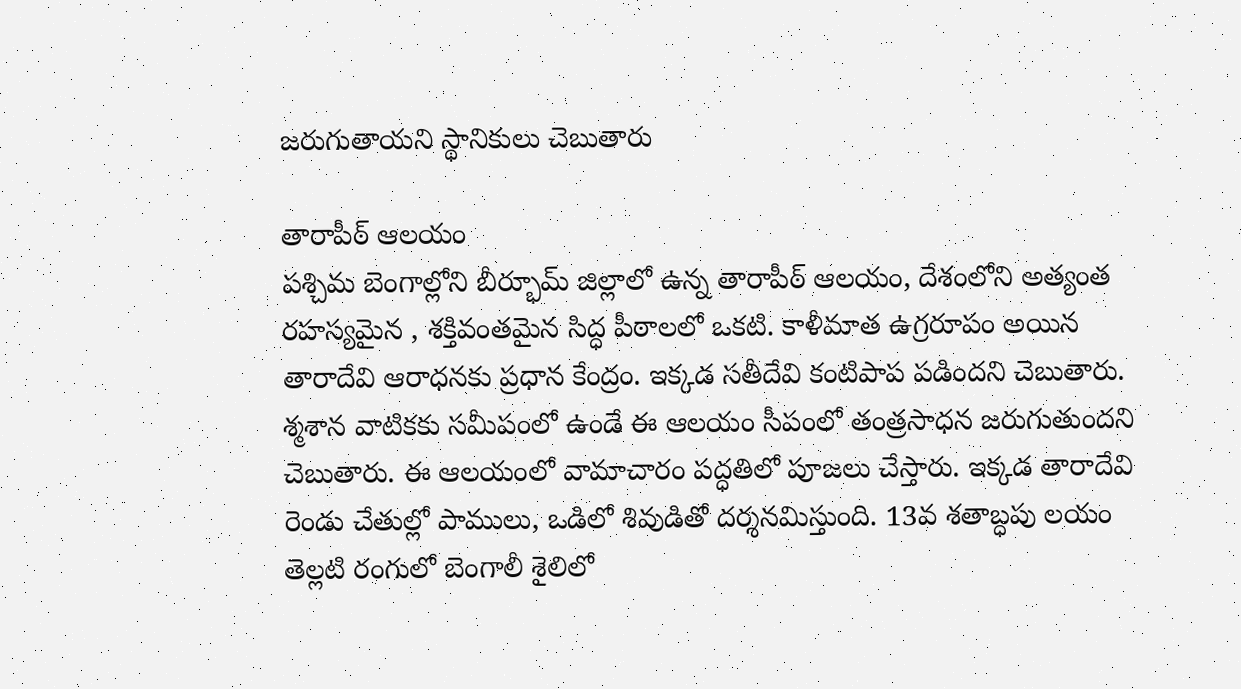జరుగుతాయని స్థానికులు చెబుతారు

తారాపీఠ్ ఆలయం
పశ్చిమ బెంగాల్లోని బీర్భూమ్ జిల్లాలో ఉన్న తారాపీఠ్ ఆలయం, దేశంలోని అత్యంత రహస్యమైన , శక్తివంతమైన సిద్ధ పీఠాలలో ఒకటి. కాళీమాత ఉగ్రరూపం అయిన తారాదేవి ఆరాధనకు ప్రధాన కేంద్రం. ఇక్కడ సతీదేవి కంటిపాప పడిందని చెబుతారు. శ్మశాన వాటికకు సమీపంలో ఉండే ఈ ఆలయం సీపంలో తంత్రసాధన జరుగుతుందని చెబుతారు. ఈ ఆలయంలో వామాచారం పద్ధతిలో పూజలు చేస్తారు. ఇక్కడ తారాదేవి రెండు చేతుల్లో పాములు, ఒడిలో శివుడితో దర్శనమిస్తుంది. 13వ శతాబ్ధపు లయం తెల్లటి రంగులో బెంగాలీ శైలిలో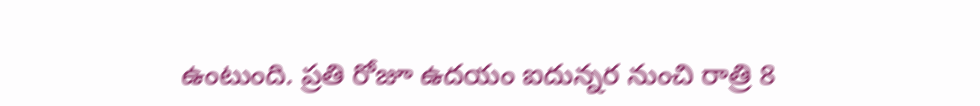ఉంటుంది. ప్రతి రోజూ ఉదయం ఐదున్నర నుంచి రాత్రి 8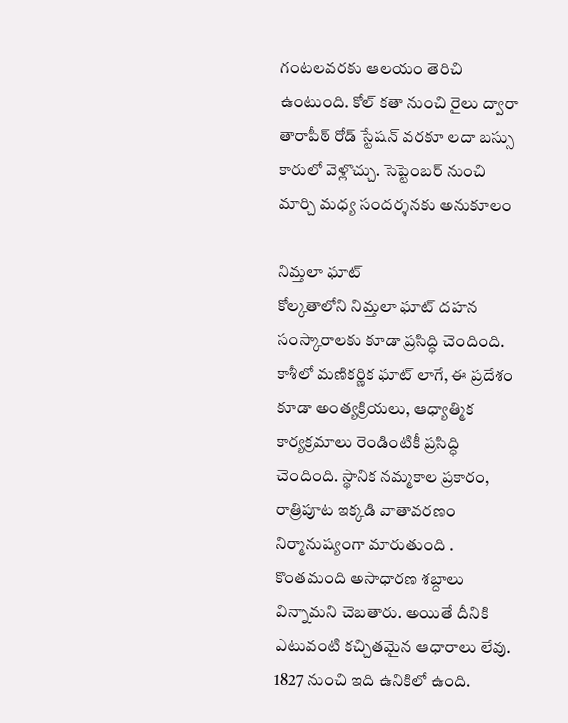గంటలవరకు ఆలయం తెరిచి ఉంటుంది. కోల్ కతా నుంచి రైలు ద్వారా తారాపీఠ్ రోడ్ స్టేషన్ వరకూ లదా బస్సు కారులో వెళ్లొచ్చు. సెప్టెంబర్ నుంచి మార్చి మధ్య సందర్శనకు అనుకూలం

నిమ్తలా ఘాట్
కోల్కతాలోని నిమ్తలా ఘాట్ దహన సంస్కారాలకు కూడా ప్రసిద్ధి చెందింది. కాశీలో మణికర్ణిక ఘాట్ లాగే, ఈ ప్రదేశం కూడా అంత్యక్రియలు, ఆధ్యాత్మిక కార్యక్రమాలు రెండింటికీ ప్రసిద్ధి చెందింది. స్థానిక నమ్మకాల ప్రకారం, రాత్రిపూట ఇక్కడి వాతావరణం నిర్మానుష్యంగా మారుతుంది . కొంతమంది అసాధారణ శబ్దాలు విన్నామని చెబతారు. అయితే దీనికి ఎటువంటి కచ్చితమైన ఆధారాలు లేవు. 1827 నుంచి ఇది ఉనికిలో ఉంది.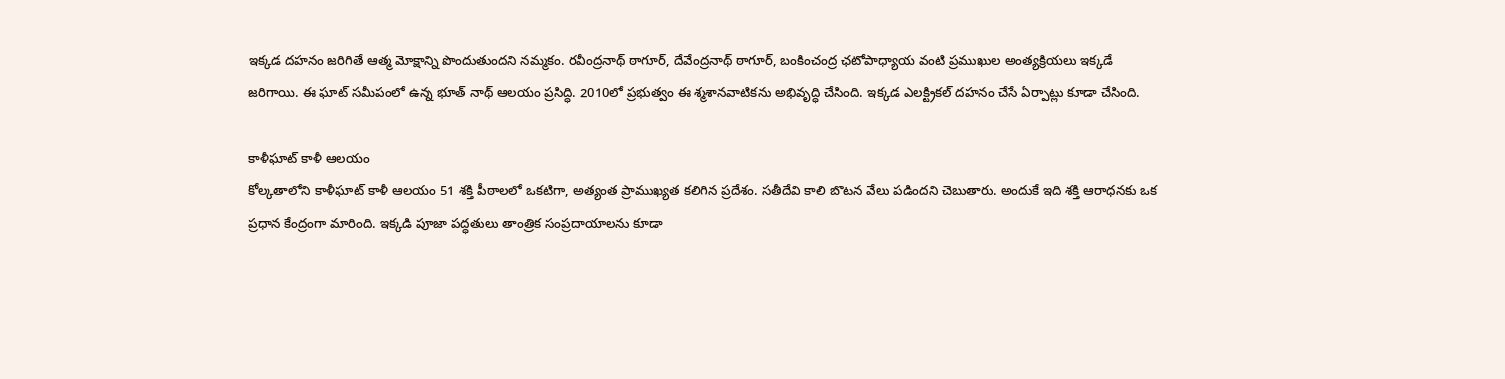ఇక్కడ దహనం జరిగితే ఆత్మ మోక్షాన్ని పొందుతుందని నమ్మకం. రవీంద్రనాథ్ ఠాగూర్, దేవేంద్రనాథ్ ఠాగూర్, బంకించంద్ర ఛటోపాధ్యాయ వంటి ప్రముఖుల అంత్యక్రియలు ఇక్కడే జరిగాయి. ఈ ఘాట్ సమీపంలో ఉన్న భూత్ నాథ్ ఆలయం ప్రసిద్ధి. 2010లో ప్రభుత్వం ఈ శ్మశానవాటికను అభివృద్ధి చేసింది. ఇక్కడ ఎలక్ట్రికల్ దహనం చేసే ఏర్పాట్లు కూడా చేసింది.

కాళీఘాట్ కాళీ ఆలయం
కోల్కతాలోని కాళీఘాట్ కాళీ ఆలయం 51 శక్తి పీఠాలలో ఒకటిగా, అత్యంత ప్రాముఖ్యత కలిగిన ప్రదేశం. సతీదేవి కాలి బొటన వేలు పడిందని చెబుతారు. అందుకే ఇది శక్తి ఆరాధనకు ఒక ప్రధాన కేంద్రంగా మారింది. ఇక్కడి పూజా పద్ధతులు తాంత్రిక సంప్రదాయాలను కూడా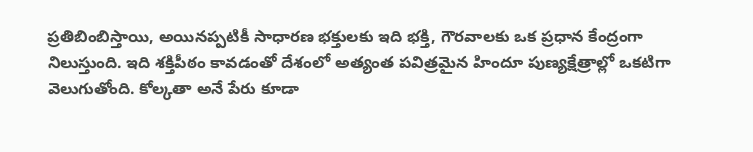ప్రతిబింబిస్తాయి, అయినప్పటికీ సాధారణ భక్తులకు ఇది భక్తి, గౌరవాలకు ఒక ప్రధాన కేంద్రంగా నిలుస్తుంది. ఇది శక్తిపీఠం కావడంతో దేశంలో అత్యంత పవిత్రమైన హిందూ పుణ్యక్షేత్రాల్లో ఒకటిగా వెలుగుతోంది. కోల్కతా అనే పేరు కూడా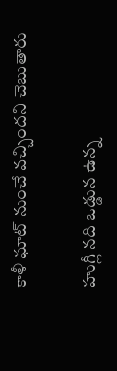కాళీ ఘాట్ నుంచే వచ్చిందని చెబుతారు

హుగ్లీ నది ఒడ్డున ఉన్న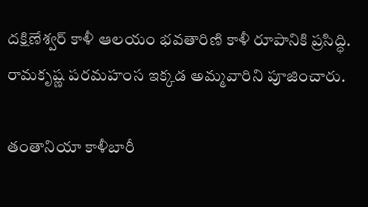దక్షిణేశ్వర్ కాళీ ఆలయం భవతారిణి కాళీ రూపానికి ప్రసిద్ధి. రామకృష్ణ పరమహంస ఇక్కడ అమ్మవారిని పూజించారు.

తంతానియా కాళీబారీ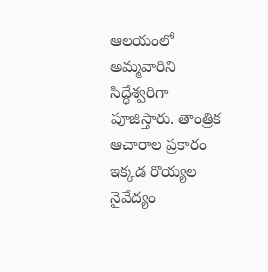ఆలయంలో అమ్మవారిని సిద్ధేశ్వరిగా పూజిస్తారు. తాంత్రిక ఆచారాల ప్రకారం ఇక్కడ రొయ్యల నైవేద్యం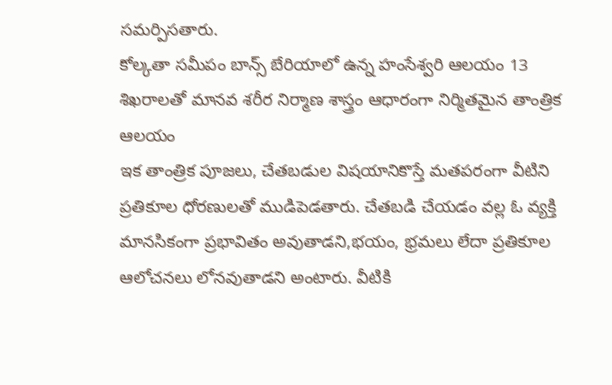సమర్పిసతారు.
కోల్కతా సమీపం బాన్స్ బేరియాలో ఉన్న హంసేశ్వరి ఆలయం 13 శిఖరాలతో మానవ శరీర నిర్మాణ శాస్త్రం ఆధారంగా నిర్మితమైన తాంత్రిక ఆలయం
ఇక తాంత్రిక పూజలు, చేతబడుల విషయానికొస్తే మతపరంగా వీటిని ప్రతికూల ధోరణులతో ముడిపెడతారు. చేతబడి చేయడం వల్ల ఓ వ్యక్తి మానసికంగా ప్రభావితం అవుతాడని,భయం, భ్రమలు లేదా ప్రతికూల ఆలోచనలు లోనవుతాడని అంటారు. వీటికి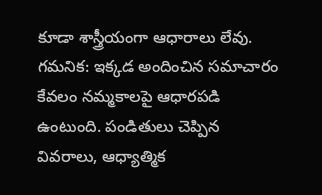కూడా శాస్త్రీయంగా ఆధారాలు లేవు.
గమనిక: ఇక్కడ అందించిన సమాచారం కేవలం నమ్మకాలపై ఆధారపడి ఉంటుంది. పండితులు చెప్పిన వివరాలు, ఆధ్యాత్మిక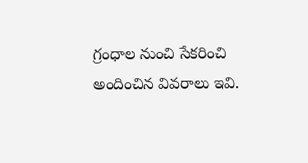గ్రంధాల నుంచి సేకరించి అందించిన వివరాలు ఇవి.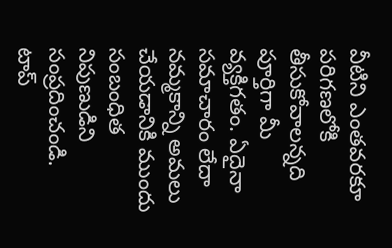వీటిని ఎంతవరకూ పరిగణలోకి తీసుకోవాలన్నది పూర్తిగా మీ వ్యక్తిగతం. ఏదైనా సమాచారం లేదా నమ్మకాన్ని అమలు చేయడానికి ముందు సంబంధిత నిపుణుడిని సంప్రదించండి.
టాప్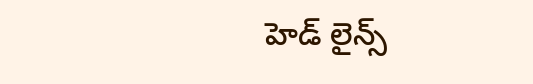హెడ్ లైన్స్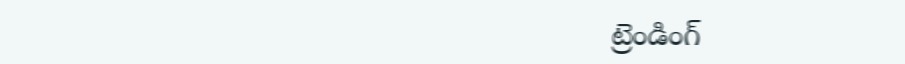ట్రెండింగ్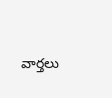వార్తలు